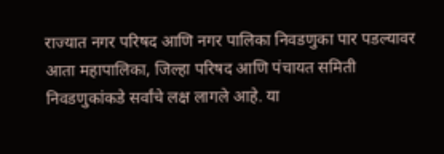राज्यात नगर परिषद आणि नगर पालिका निवडणुका पार पडल्यावर आता महापालिका, जिल्हा परिषद आणि पंचायत समिती निवडणुकांकडे सर्वांचे लक्ष लागले आहे. या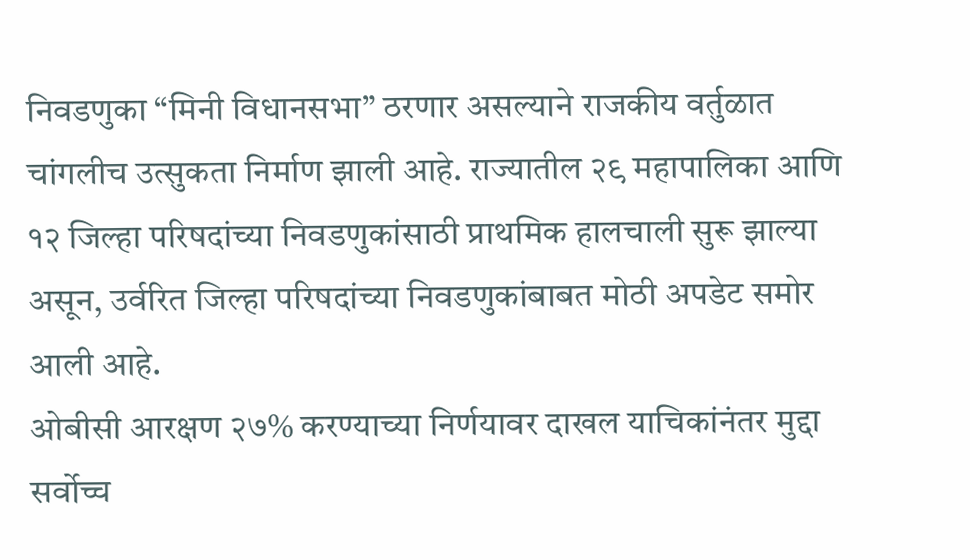निवडणुका “मिनी विधानसभा” ठरणार असल्याने राजकीय वर्तुळात चांगलीच उत्सुकता निर्माण झाली आहे. राज्यातील २९ महापालिका आणि १२ जिल्हा परिषदांच्या निवडणुकांसाठी प्राथमिक हालचाली सुरू झाल्या असून, उर्वरित जिल्हा परिषदांच्या निवडणुकांबाबत मोठी अपडेट समोर आली आहे.
ओबीसी आरक्षण २७% करण्याच्या निर्णयावर दाखल याचिकांनंतर मुद्दा सर्वोच्च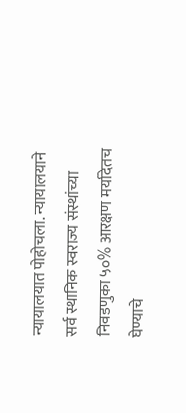न्यायालयात पोहोचला. न्यायालयाने सर्व स्थानिक स्वराज्य संस्थांच्या निवडणुका ५०% आरक्षण मर्यादेतच घेण्याचे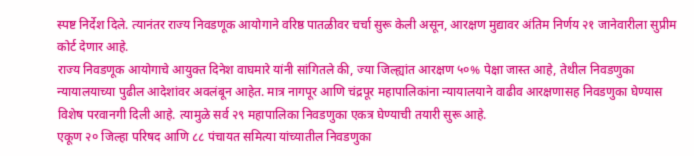स्पष्ट निर्देश दिले. त्यानंतर राज्य निवडणूक आयोगाने वरिष्ठ पातळीवर चर्चा सुरू केली असून, आरक्षण मुद्यावर अंतिम निर्णय २१ जानेवारीला सुप्रीम कोर्ट देणार आहे.
राज्य निवडणूक आयोगाचे आयुक्त दिनेश वाघमारे यांनी सांगितले की, ज्या जिल्ह्यांत आरक्षण ५०% पेक्षा जास्त आहे, तेथील निवडणुका न्यायालयाच्या पुढील आदेशांवर अवलंबून आहेत. मात्र नागपूर आणि चंद्रपूर महापालिकांना न्यायालयाने वाढीव आरक्षणासह निवडणुका घेण्यास विशेष परवानगी दिली आहे. त्यामुळे सर्व २९ महापालिका निवडणुका एकत्र घेण्याची तयारी सुरू आहे.
एकूण २० जिल्हा परिषद आणि ८८ पंचायत समित्या यांच्यातील निवडणुका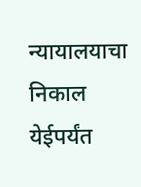न्यायालयाचा निकाल येईपर्यंत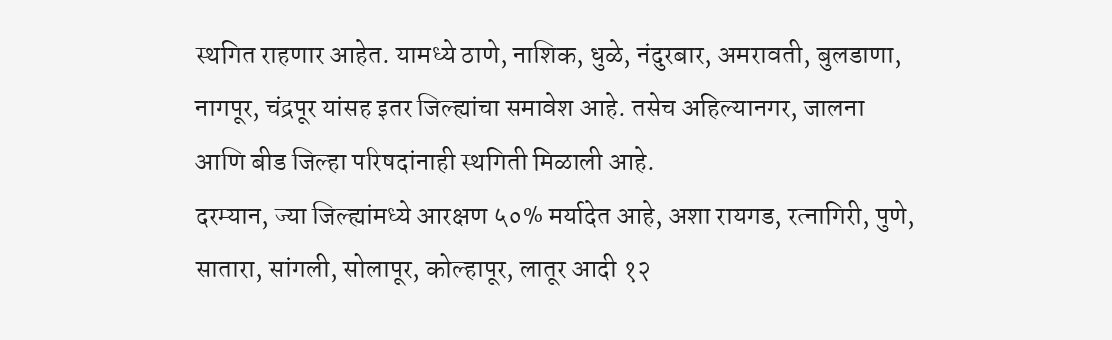स्थगित राहणार आहेत. यामध्ये ठाणे, नाशिक, धुळे, नंदुरबार, अमरावती, बुलडाणा, नागपूर, चंद्रपूर यांसह इतर जिल्ह्यांचा समावेश आहे. तसेच अहिल्यानगर, जालना आणि बीड जिल्हा परिषदांनाही स्थगिती मिळाली आहे.
दरम्यान, ज्या जिल्ह्यांमध्ये आरक्षण ५०% मर्यादेत आहे, अशा रायगड, रत्नागिरी, पुणे, सातारा, सांगली, सोलापूर, कोल्हापूर, लातूर आदी १२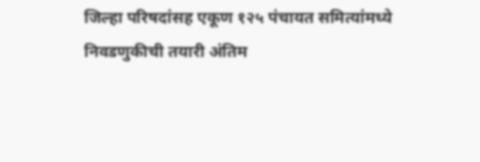जिल्हा परिषदांसह एकूण १२५ पंचायत समित्यांमध्ये निवडणुकीची तयारी अंतिम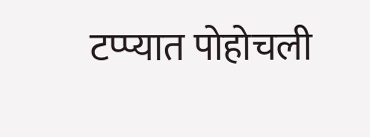टप्प्यात पोहोचली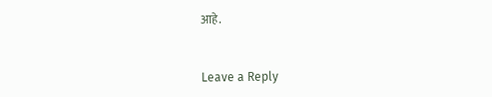आहे.


Leave a Reply